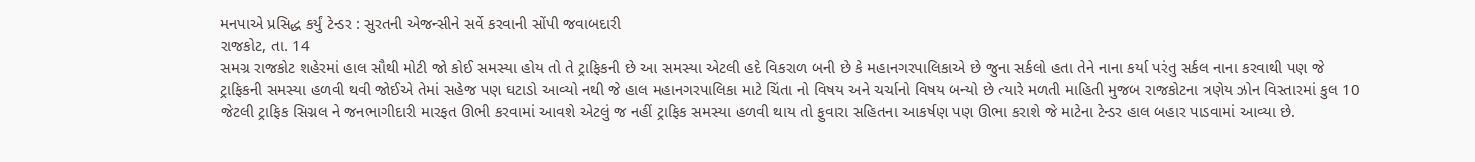મનપાએ પ્રસિદ્ધ કર્યું ટેન્ડર : સુરતની એજન્સીને સર્વે કરવાની સોંપી જવાબદારી
રાજકોટ, તા. 14
સમગ્ર રાજકોટ શહેરમાં હાલ સૌથી મોટી જો કોઈ સમસ્યા હોય તો તે ટ્રાફિકની છે આ સમસ્યા એટલી હદે વિકરાળ બની છે કે મહાનગરપાલિકાએ છે જુના સર્કલો હતા તેને નાના કર્યા પરંતુ સર્કલ નાના કરવાથી પણ જે ટ્રાફિકની સમસ્યા હળવી થવી જોઈએ તેમાં સહેજ પણ ઘટાડો આવ્યો નથી જે હાલ મહાનગરપાલિકા માટે ચિંતા નો વિષય અને ચર્ચાનો વિષય બન્યો છે ત્યારે મળતી માહિતી મુજબ રાજકોટના ત્રણેય ઝોન વિસ્તારમાં કુલ 10 જેટલી ટ્રાફિક સિગ્નલ ને જનભાગીદારી મારફત ઊભી કરવામાં આવશે એટલું જ નહીં ટ્રાફિક સમસ્યા હળવી થાય તો ફુવારા સહિતના આકર્ષણ પણ ઊભા કરાશે જે માટેના ટેન્ડર હાલ બહાર પાડવામાં આવ્યા છે.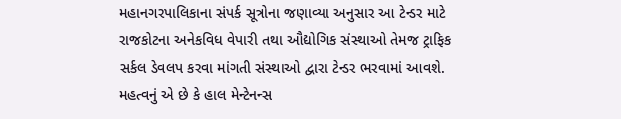મહાનગરપાલિકાના સંપર્ક સૂત્રોના જણાવ્યા અનુસાર આ ટેન્ડર માટે રાજકોટના અનેકવિધ વેપારી તથા ઔદ્યોગિક સંસ્થાઓ તેમજ ટ્રાફિક સર્કલ ડેવલપ કરવા માંગતી સંસ્થાઓ દ્વારા ટેન્ડર ભરવામાં આવશે. મહત્વનું એ છે કે હાલ મેન્ટેનન્સ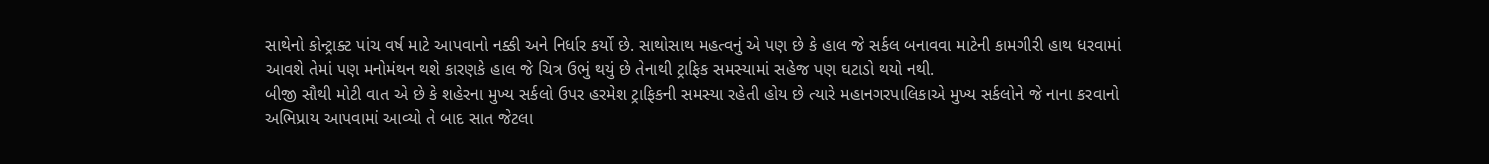સાથેનો કોન્ટ્રાક્ટ પાંચ વર્ષ માટે આપવાનો નક્કી અને નિર્ધાર કર્યો છે. સાથોસાથ મહત્વનું એ પણ છે કે હાલ જે સર્કલ બનાવવા માટેની કામગીરી હાથ ધરવામાં આવશે તેમાં પણ મનોમંથન થશે કારણકે હાલ જે ચિત્ર ઉભું થયું છે તેનાથી ટ્રાફિક સમસ્યામાં સહેજ પણ ઘટાડો થયો નથી.
બીજી સૌથી મોટી વાત એ છે કે શહેરના મુખ્ય સર્કલો ઉપર હરમેશ ટ્રાફિકની સમસ્યા રહેતી હોય છે ત્યારે મહાનગરપાલિકાએ મુખ્ય સર્કલોને જે નાના કરવાનો અભિપ્રાય આપવામાં આવ્યો તે બાદ સાત જેટલા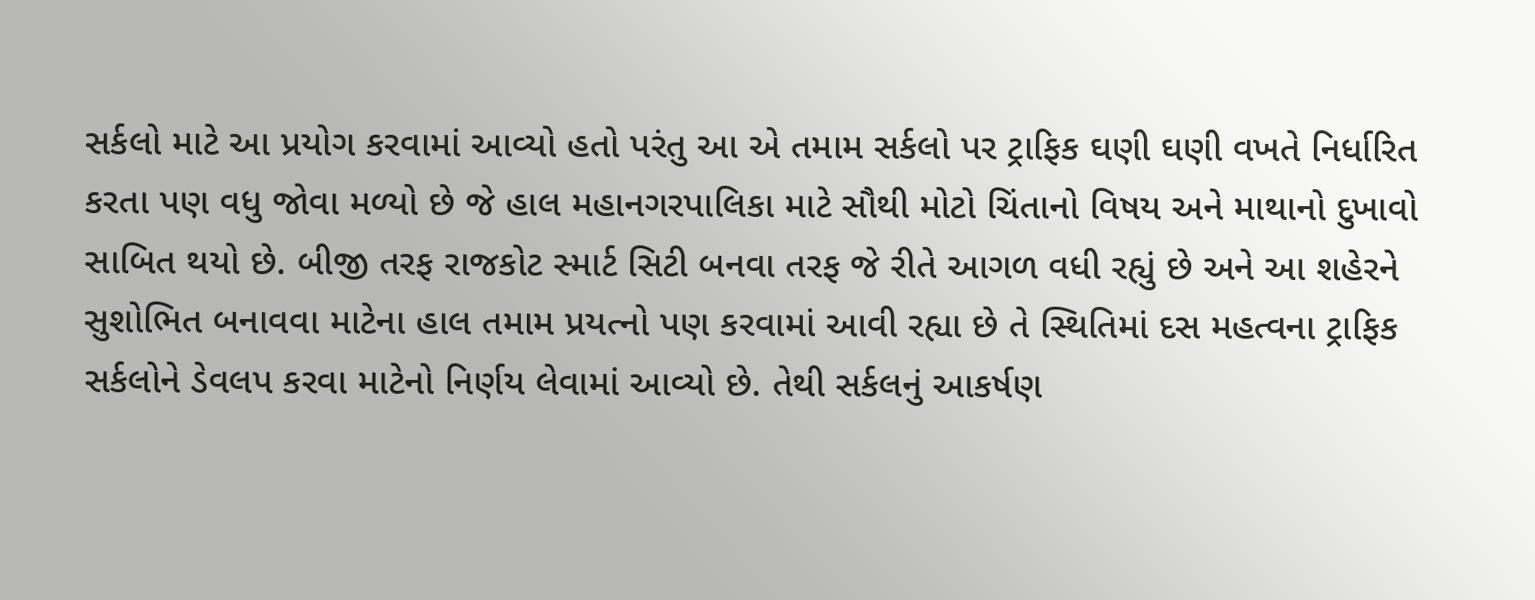સર્કલો માટે આ પ્રયોગ કરવામાં આવ્યો હતો પરંતુ આ એ તમામ સર્કલો પર ટ્રાફિક ઘણી ઘણી વખતે નિર્ધારિત કરતા પણ વધુ જોવા મળ્યો છે જે હાલ મહાનગરપાલિકા માટે સૌથી મોટો ચિંતાનો વિષય અને માથાનો દુખાવો સાબિત થયો છે. બીજી તરફ રાજકોટ સ્માર્ટ સિટી બનવા તરફ જે રીતે આગળ વધી રહ્યું છે અને આ શહેરને સુશોભિત બનાવવા માટેના હાલ તમામ પ્રયત્નો પણ કરવામાં આવી રહ્યા છે તે સ્થિતિમાં દસ મહત્વના ટ્રાફિક સર્કલોને ડેવલપ કરવા માટેનો નિર્ણય લેવામાં આવ્યો છે. તેથી સર્કલનું આકર્ષણ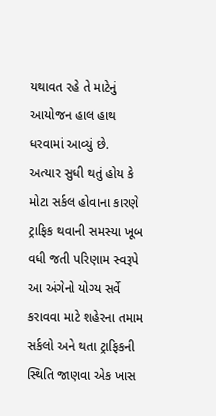યથાવત રહે તે માટેનું આયોજન હાલ હાથ ધરવામાં આવ્યું છે.
અત્યાર સુધી થતું હોય કે મોટા સર્કલ હોવાના કારણે ટ્રાફિક થવાની સમસ્યા ખૂબ વધી જતી પરિણામ સ્વરૂપે આ અંગેનો યોગ્ય સર્વે કરાવવા માટે શહેરના તમામ સર્કલો અને થતા ટ્રાફિકની સ્થિતિ જાણવા એક ખાસ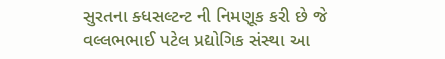સુરતના ક્ધસલ્ટન્ટ ની નિમણૂક કરી છે જે વલ્લભભાઈ પટેલ પ્રદ્યોગિક સંસ્થા આ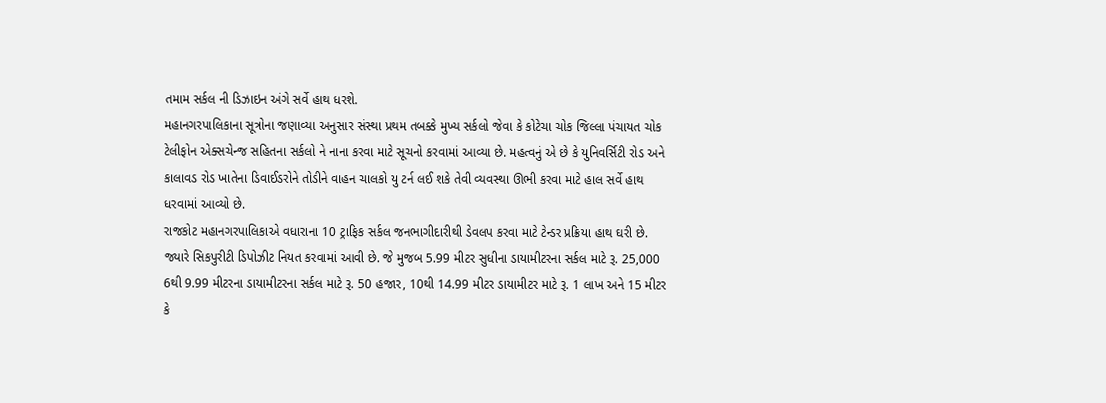તમામ સર્કલ ની ડિઝાઇન અંગે સર્વે હાથ ધરશે.
મહાનગરપાલિકાના સૂત્રોના જણાવ્યા અનુસાર સંસ્થા પ્રથમ તબક્કે મુખ્ય સર્કલો જેવા કે કોટેચા ચોક જિલ્લા પંચાયત ચોક ટેલીફોન એક્સચેન્જ સહિતના સર્કલો ને નાના કરવા માટે સૂચનો કરવામાં આવ્યા છે. મહત્વનું એ છે કે યુનિવર્સિટી રોડ અને કાલાવડ રોડ ખાતેના ડિવાઈડરોને તોડીને વાહન ચાલકો યુ ટર્ન લઈ શકે તેવી વ્યવસ્થા ઊભી કરવા માટે હાલ સર્વે હાથ ધરવામાં આવ્યો છે.
રાજકોટ મહાનગરપાલિકાએ વધારાના 10 ટ્રાફિક સર્કલ જનભાગીદારીથી ડેવલપ કરવા માટે ટેન્ડર પ્રક્રિયા હાથ ઘરી છે. જ્યારે સિકપુરીટી ડિપોઝીટ નિયત કરવામાં આવી છે. જે મુજબ 5.99 મીટર સુધીના ડાયામીટરના સર્કલ માટે રૂ. 25,000 6થી 9.99 મીટરના ડાયામીટરના સર્કલ માટે રૂ. 50 હજાર, 10થી 14.99 મીટર ડાયામીટર માટે રૂ. 1 લાખ અને 15 મીટર કે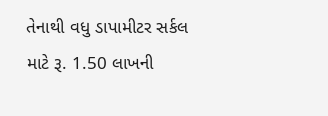તેનાથી વધુ ડાપામીટર સર્કલ માટે રૂ. 1.50 લાખની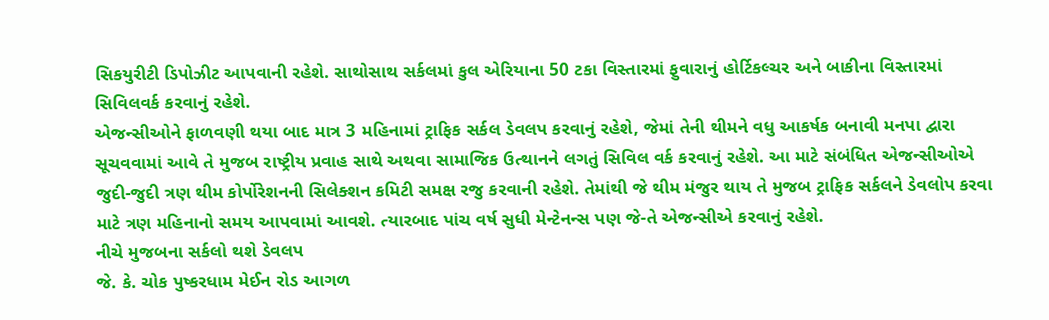સિકયુરીટી ડિપોઝીટ આપવાની રહેશે. સાથોસાથ સર્કલમાં કુલ એરિયાના 50 ટકા વિસ્તારમાં ફુવારાનું હોર્ટિકલ્ચર અને બાકીના વિસ્તારમાં સિવિલવર્ક કરવાનું રહેશે.
એજન્સીઓને ફાળવણી થયા બાદ માત્ર 3 મહિનામાં ટ્રાફિક સર્કલ ડેવલપ કરવાનું રહેશે, જેમાં તેની થીમને વધુ આકર્ષક બનાવી મનપા દ્વારા સૂચવવામાં આવે તે મુજબ રાષ્ટ્રીય પ્રવાહ સાથે અથવા સામાજિક ઉત્થાનને લગતું સિવિલ વર્ક કરવાનું રહેશે. આ માટે સંબંધિત એજન્સીઓએ જુદી-જુદી ત્રણ થીમ કોર્પોરેશનની સિલેક્શન કમિટી સમક્ષ રજુ કરવાની રહેશે. તેમાંથી જે થીમ મંજુર થાય તે મુજબ ટ્રાફિક સર્કલને ડેવલોપ કરવા માટે ત્રણ મહિનાનો સમય આપવામાં આવશે. ત્યારબાદ પાંચ વર્ષ સુધી મેન્ટેનન્સ પણ જે-તે એજન્સીએ કરવાનું રહેશે.
નીચે મુજબના સર્કલો થશે ડેવલપ
જે. કે. ચોક પુષ્કરધામ મેઈન રોડ આગળ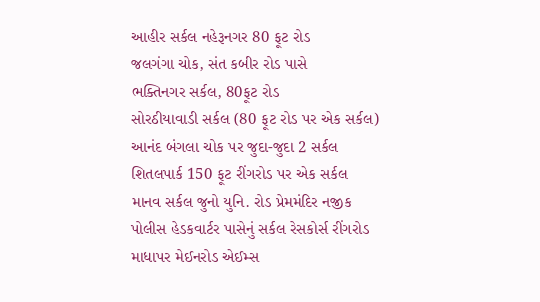આહીર સર્કલ નહેરૂનગર 80 ફૂટ રોડ
જલગંગા ચોક, સંત કબીર રોડ પાસે
ભક્તિનગર સર્કલ, 80ફૂટ રોડ
સોરઠીયાવાડી સર્કલ (80 ફૂટ રોડ પર એક સર્કલ)
આનંદ બંગલા ચોક પર જુદા-જુદા 2 સર્કલ
શિતલપાર્ક 150 ફૂટ રીંગરોડ પર એક સર્કલ
માનવ સર્કલ જુનો યુનિ. રોડ પ્રેમમંદિર નજીક
પોલીસ હેડકવાર્ટર પાસેનું સર્કલ રેસકોર્સ રીંગરોડ
માધાપર મેઈનરોડ એઈમ્સ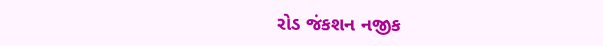રોડ જંકશન નજીક